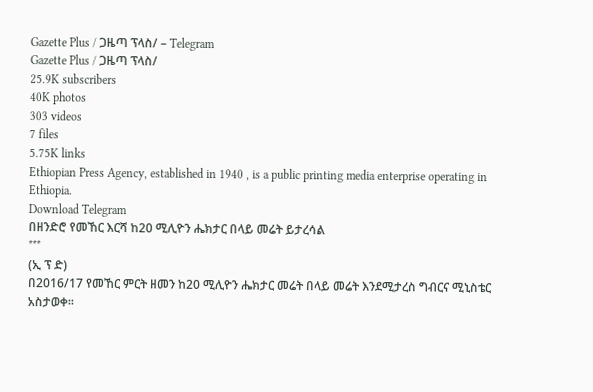Gazette Plus / ጋዜጣ ፕላስ/ – Telegram
Gazette Plus / ጋዜጣ ፕላስ/
25.9K subscribers
40K photos
303 videos
7 files
5.75K links
Ethiopian Press Agency, established in 1940 , is a public printing media enterprise operating in Ethiopia.
Download Telegram
በዘንድሮ የመኸር እርሻ ከ20 ሚሊዮን ሔክታር በላይ መሬት ይታረሳል
***
(ኢ ፕ ድ)
በ2016/17 የመኸር ምርት ዘመን ከ20 ሚሊዮን ሔክታር መሬት በላይ መሬት እንደሚታረስ ግብርና ሚኒስቴር አስታወቀ፡፡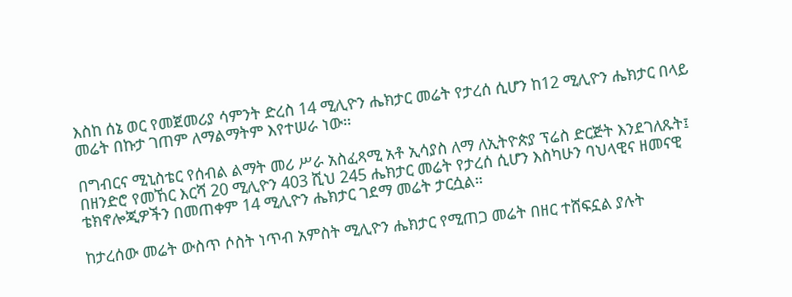እስከ ሰኔ ወር የመጀመሪያ ሳምንት ድረስ 14 ሚሊዮን ሔክታር መሬት የታረሰ ሲሆን ከ12 ሚሊዮን ሔክታር በላይ መሬት በኩታ ገጠም ለማልማትም እየተሠራ ነው፡፡

በግብርና ሚኒስቴር የሰብል ልማት መሪ ሥራ አስፈጻሚ አቶ ኢሳያስ ለማ ለኢትዮጵያ ፕሬስ ድርጅት እንደገለጹት፤ በዘንድሮ የመኸር እርሻ 20 ሚሊዮን 403 ሺህ 245 ሔክታር መሬት የታረሰ ሲሆን እስካሁን ባህላዊና ዘመናዊ ቴክኖሎጂዎችን በመጠቀም 14 ሚሊዮን ሔክታር ገደማ መሬት ታርሷል።

ከታረሰው መሬት ውስጥ ሶስት ነጥብ አምስት ሚሊዮን ሔክታር የሚጠጋ መሬት በዘር ተሸፍኗል ያሉት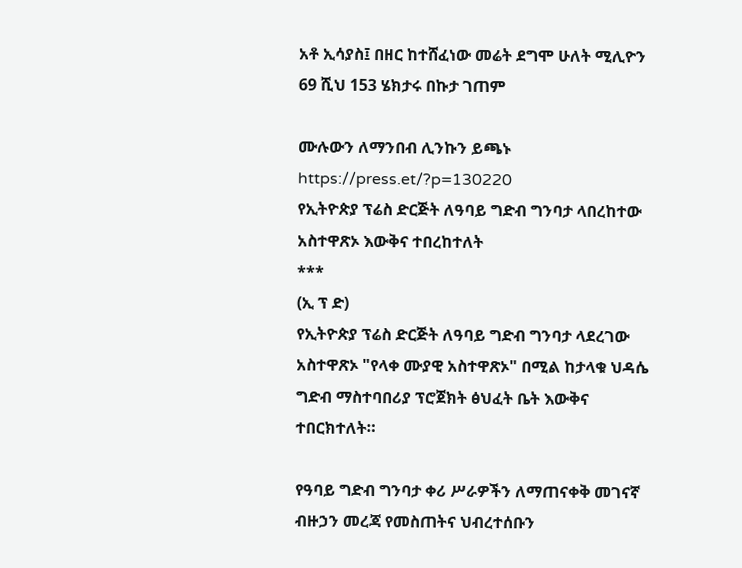አቶ ኢሳያስ፤ በዘር ከተሸፈነው መሬት ደግሞ ሁለት ሚሊዮን 69 ሺህ 153 ሄክታሩ በኩታ ገጠም

ሙሉውን ለማንበብ ሊንኩን ይጫኑ https://press.et/?p=130220
የኢትዮጵያ ፕሬስ ድርጅት ለዓባይ ግድብ ግንባታ ላበረከተው አስተዋጽኦ እውቅና ተበረከተለት
***
(ኢ ፕ ድ)
የኢትዮጵያ ፕሬስ ድርጅት ለዓባይ ግድብ ግንባታ ላደረገው አስተዋጽኦ "የላቀ ሙያዊ አስተዋጽኦ" በሚል ከታላቁ ህዳሴ ግድብ ማስተባበሪያ ፕሮጀክት ፅህፈት ቤት እውቅና ተበርክተለት።

የዓባይ ግድብ ግንባታ ቀሪ ሥራዎችን ለማጠናቀቅ መገናኛ ብዙኃን መረጃ የመስጠትና ህብረተሰቡን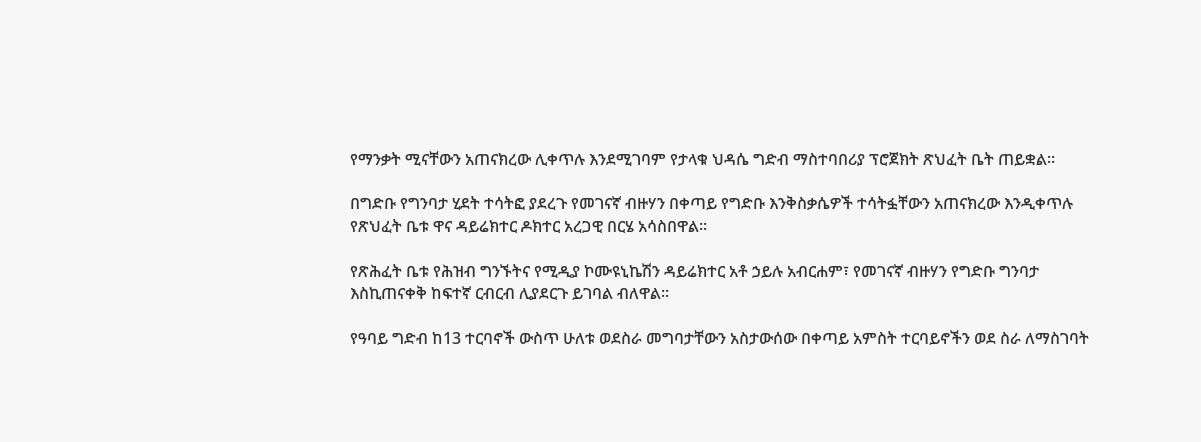የማንቃት ሚናቸውን አጠናክረው ሊቀጥሉ እንደሚገባም የታላቁ ህዳሴ ግድብ ማስተባበሪያ ፕሮጀክት ጽህፈት ቤት ጠይቋል።

በግድቡ የግንባታ ሂደት ተሳትፎ ያደረጉ የመገናኛ ብዙሃን በቀጣይ የግድቡ እንቅስቃሴዎች ተሳትፏቸውን አጠናክረው እንዲቀጥሉ የጽህፈት ቤቱ ዋና ዳይሬክተር ዶክተር አረጋዊ በርሄ አሳስበዋል።

የጽሕፈት ቤቱ የሕዝብ ግንኙትና የሚዲያ ኮሙዩኒኬሽን ዳይሬክተር አቶ ኃይሉ አብርሐም፣ የመገናኛ ብዙሃን የግድቡ ግንባታ እስኪጠናቀቅ ከፍተኛ ርብርብ ሊያደርጉ ይገባል ብለዋል።

የዓባይ ግድብ ከ13 ተርባኖች ውስጥ ሁለቱ ወደስራ መግባታቸውን አስታውሰው በቀጣይ አምስት ተርባይኖችን ወደ ስራ ለማስገባት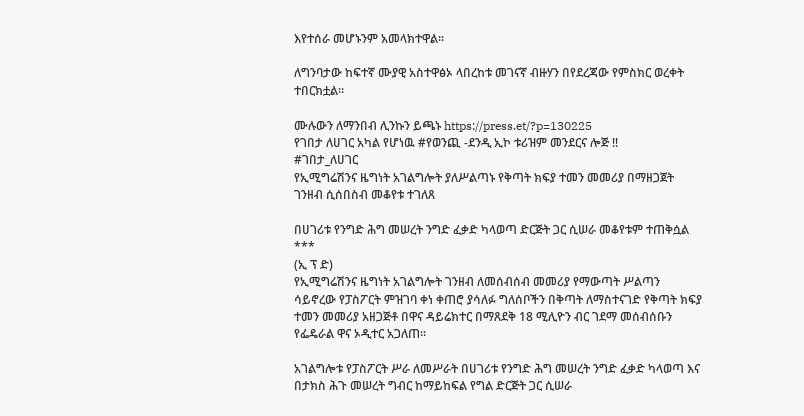እየተሰራ መሆኑንም አመላክተዋል።

ለግንባታው ከፍተኛ ሙያዊ አስተዋፅኦ ላበረከቱ መገናኛ ብዙሃን በየደረጃው የምስክር ወረቀት ተበርክቷል።

ሙሉውን ለማንበብ ሊንኩን ይጫኑ https://press.et/?p=130225
የገበታ ለሀገር አካል የሆነዉ #የወንጪ -ደንዲ ኢኮ ቱሪዝም መንደርና ሎጅ ‼
#ገበታ_ለሀገር
የኢሚግሬሽንና ዜግነት አገልግሎት ያለሥልጣኑ የቅጣት ክፍያ ተመን መመሪያ በማዘጋጀት ገንዘብ ሲሰበስብ መቆየቱ ተገለጸ

በሀገሪቱ የንግድ ሕግ መሠረት ንግድ ፈቃድ ካላወጣ ድርጅት ጋር ሲሠራ መቆየቱም ተጠቅሷል
***
(ኢ ፕ ድ)
የኢሚግሬሽንና ዜግነት አገልግሎት ገንዘብ ለመሰብሰብ መመሪያ የማውጣት ሥልጣን ሳይኖረው የፓስፖርት ምዝገባ ቀነ ቀጠሮ ያሳለፉ ግለሰቦችን በቅጣት ለማስተናገድ የቅጣት ክፍያ ተመን መመሪያ አዘጋጅቶ በዋና ዳይሬክተር በማጸደቅ 18 ሚሊዮን ብር ገደማ መሰብሰቡን የፌዴራል ዋና ኦዲተር አጋለጠ፡፡

አገልግሎቱ የፓስፖርት ሥራ ለመሥራት በሀገሪቱ የንግድ ሕግ መሠረት ንግድ ፈቃድ ካላወጣ እና በታክስ ሕጉ መሠረት ግብር ከማይከፍል የግል ድርጅት ጋር ሲሠራ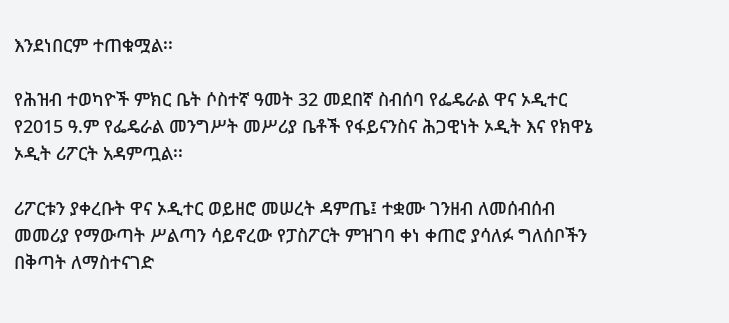እንደነበርም ተጠቁሟል፡፡

የሕዝብ ተወካዮች ምክር ቤት ሶስተኛ ዓመት 32 መደበኛ ስብሰባ የፌዴራል ዋና ኦዲተር የ2015 ዓ.ም የፌዴራል መንግሥት መሥሪያ ቤቶች የፋይናንስና ሕጋዊነት ኦዲት እና የክዋኔ ኦዲት ሪፖርት አዳምጧል፡፡

ሪፖርቱን ያቀረቡት ዋና ኦዲተር ወይዘሮ መሠረት ዳምጤ፤ ተቋሙ ገንዘብ ለመሰብሰብ መመሪያ የማውጣት ሥልጣን ሳይኖረው የፓስፖርት ምዝገባ ቀነ ቀጠሮ ያሳለፉ ግለሰቦችን በቅጣት ለማስተናገድ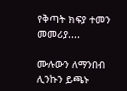የቅጣት ክፍያ ተመን መመሪያ....

ሙሉውን ለማንበብ ሊንኩን ይጫኑ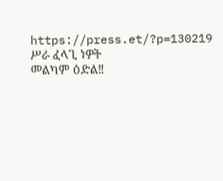https://press.et/?p=130219
ሥራ ፈላጊ ነዎት
መልካም ዕድል‼